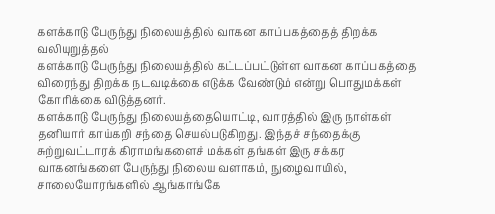களக்காடு பேருந்து நிலையத்தில் வாகன காப்பகத்தைத் திறக்க வலியுறுத்தல்
களக்காடு பேருந்து நிலையத்தில் கட்டப்பட்டுள்ள வாகன காப்பகத்தை விரைந்து திறக்க நடவடிக்கை எடுக்க வேண்டும் என்று பொதுமக்கள் கோரிக்கை விடுத்தனர்.
களக்காடு பேருந்து நிலையத்தையொட்டி, வாரத்தில் இரு நாள்கள் தனியார் காய்கறி சந்தை செயல்படுகிறது. இந்தச் சந்தைக்கு சுற்றுவட்டாரக் கிராமங்களைச் மக்கள் தங்கள் இரு சக்கர வாகனங்களை பேருந்து நிலைய வளாகம், நுழைவாயில், சாலையோரங்களில் ஆங்காங்கே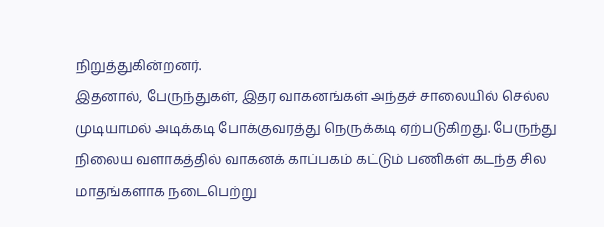நிறுத்துகின்றனர்.
இதனால், பேருந்துகள், இதர வாகனங்கள் அந்தச் சாலையில் செல்ல முடியாமல் அடிக்கடி போக்குவரத்து நெருக்கடி ஏற்படுகிறது. பேருந்து நிலைய வளாகத்தில் வாகனக் காப்பகம் கட்டும் பணிகள் கடந்த சில மாதங்களாக நடைபெற்று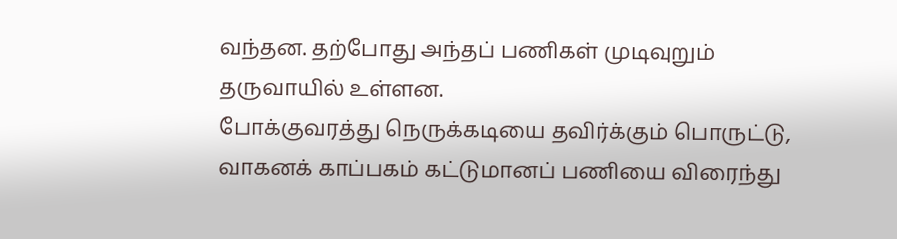வந்தன. தற்போது அந்தப் பணிகள் முடிவுறும் தருவாயில் உள்ளன.
போக்குவரத்து நெருக்கடியை தவிர்க்கும் பொருட்டு, வாகனக் காப்பகம் கட்டுமானப் பணியை விரைந்து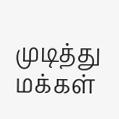முடித்து மக்கள்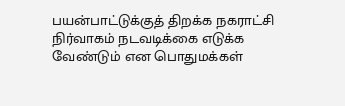பயன்பாட்டுக்குத் திறக்க நகராட்சி நிர்வாகம் நடவடிக்கை எடுக்க வேண்டும் என பொதுமக்கள்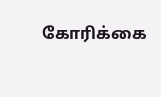கோரிக்கை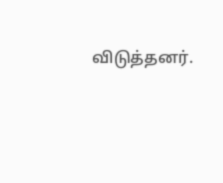விடுத்தனர்.